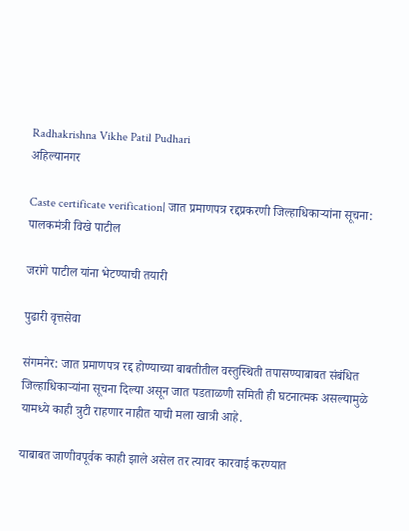Radhakrishna Vikhe Patil Pudhari
अहिल्यानगर

Caste certificate verification| जात प्रमाणपत्र रद्दप्रकरणी जिल्हाधिकाऱ्यांना सूचना: पालकमंत्री विखे पाटील

जरांगे पाटील यांना भेटण्याची तयारी

पुढारी वृत्तसेवा

संगमनेर: जात प्रमाणपत्र रद्द होण्याच्या बाबतीतील वस्तुस्थिती तपासण्याबाबत संबंधित जिल्हाधिकाऱ्यांना सूचना दिल्या असून जात पडताळणी समिती ही घटनात्मक असल्यामुळे यामध्ये काही त्रुटी राहणार नाहीत याची मला खात्री आहे.

याबाबत जाणीवपूर्वक काही झाले असेल तर त्यावर कारवाई करण्यात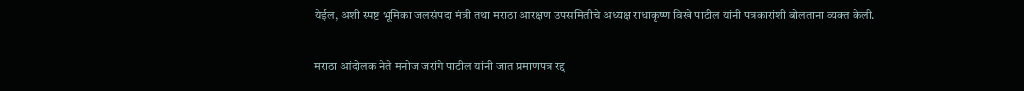येईल, अशी स्पष्ट भूमिका जलसंपदा मंत्री तथा मराठा आरक्षण उपसमितीचे अध्यक्ष राधाकृष्ण विखे पाटील यांनी पत्रकारांशी बोलताना व्यक्त केली.

मराठा आंदोलक नेते मनोज जरांगे पाटील यांनी जात प्रमाणपत्र रद्द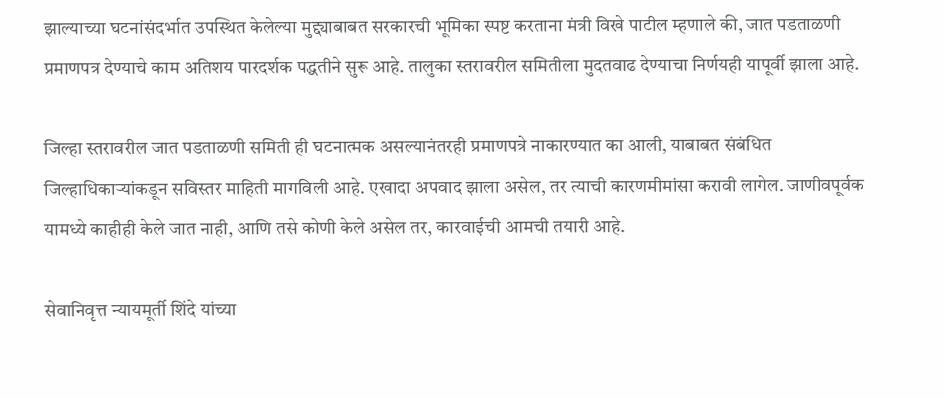झाल्याच्या घटनांसंदर्भात उपस्थित केलेल्या मुद्द्याबाबत सरकारची भूमिका स्पष्ट करताना मंत्री विखे पाटील म्हणाले की, जात पडताळणी प्रमाणपत्र देण्याचे काम अतिशय पारदर्शक पद्धतीने सुरू आहे. तालुका स्तरावरील समितीला मुदतवाढ देण्याचा निर्णयही यापूर्वी झाला आहे.

जिल्हा स्तरावरील जात पडताळणी समिती ही घटनात्मक असल्यानंतरही प्रमाणपत्रे नाकारण्यात का आली, याबाबत संबंधित जिल्हाधिकाऱ्यांकडून सविस्तर माहिती मागविली आहे. एखादा अपवाद झाला असेल, तर त्याची कारणमीमांसा करावी लागेल. जाणीवपूर्वक यामध्ये काहीही केले जात नाही, आणि तसे कोणी केले असेल तर, कारवाईची आमची तयारी आहे.

सेवानिवृत्त न्यायमूर्ती शिंदे यांच्या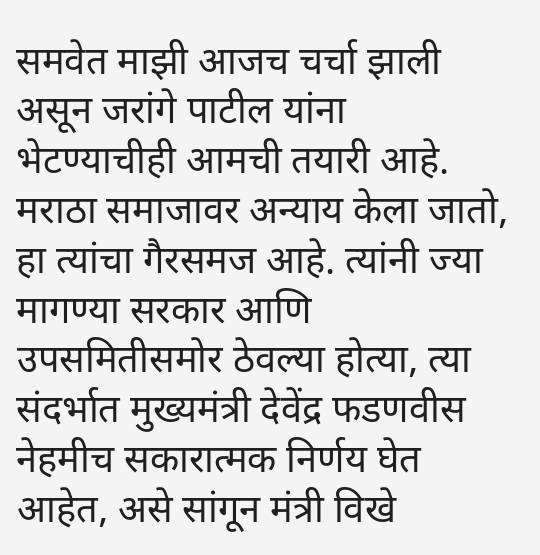समवेत माझी आजच चर्चा झाली असून जरांगे पाटील यांना भेटण्याचीही आमची तयारी आहे. मराठा समाजावर अन्याय केला जातो, हा त्यांचा गैरसमज आहे. त्यांनी ज्या मागण्या सरकार आणि उपसमितीसमोर ठेवल्या होत्या, त्या संदर्भात मुख्यमंत्री देवेंद्र फडणवीस नेहमीच सकारात्मक निर्णय घेत आहेत, असे सांगून मंत्री विखे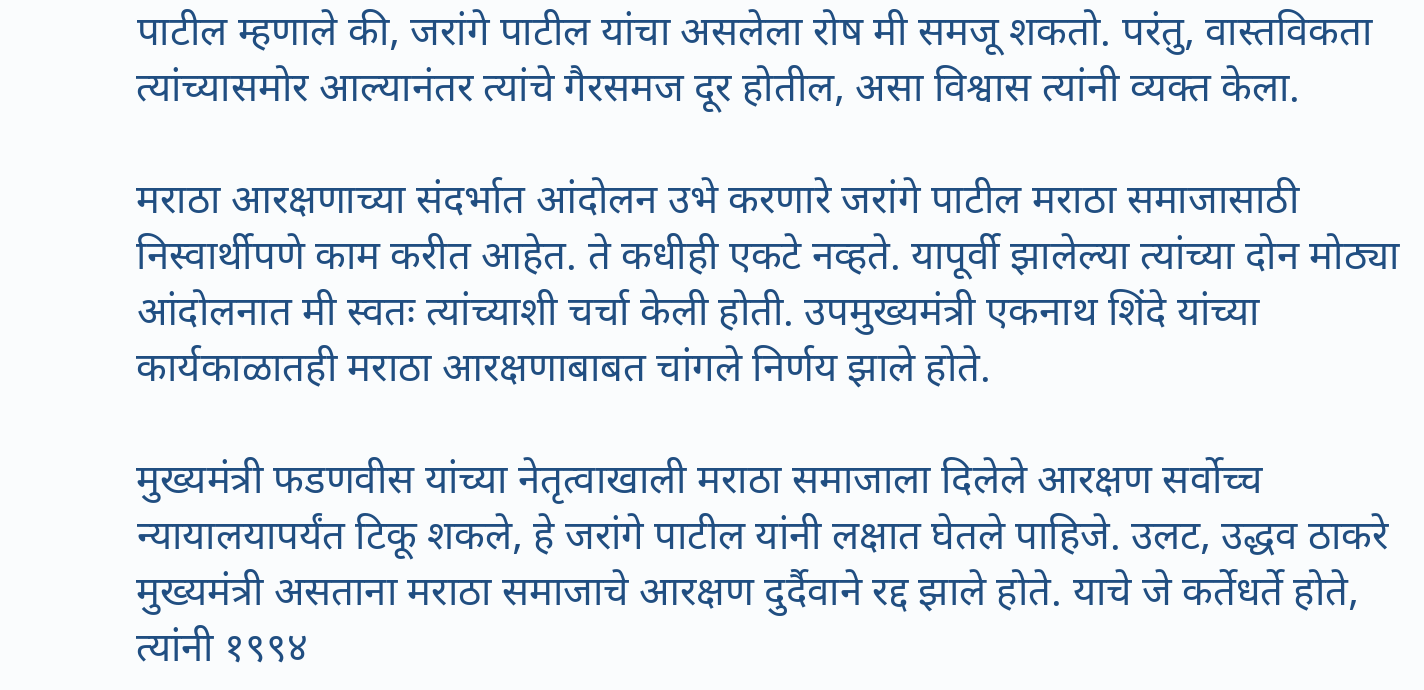पाटील म्हणाले की, जरांगे पाटील यांचा असलेला रोष मी समजू शकतो. परंतु, वास्तविकता त्यांच्यासमोर आल्यानंतर त्यांचे गैरसमज दूर होतील, असा विश्वास त्यांनी व्यक्त केला.

मराठा आरक्षणाच्या संदर्भात आंदोलन उभे करणारे जरांगे पाटील मराठा समाजासाठी निस्वार्थीपणे काम करीत आहेत. ते कधीही एकटे नव्हते. यापूर्वी झालेल्या त्यांच्या दोन मोठ्या आंदोलनात मी स्वतः त्यांच्याशी चर्चा केली होती. उपमुख्यमंत्री एकनाथ शिंदे यांच्या कार्यकाळातही मराठा आरक्षणाबाबत चांगले निर्णय झाले होते.

मुख्यमंत्री फडणवीस यांच्या नेतृत्वाखाली मराठा समाजाला दिलेले आरक्षण सर्वोच्च न्यायालयापर्यंत टिकू शकले, हे जरांगे पाटील यांनी लक्षात घेतले पाहिजे. उलट, उद्धव ठाकरे मुख्यमंत्री असताना मराठा समाजाचे आरक्षण दुर्दैवाने रद्द झाले होते. याचे जे कर्तेधर्ते होते, त्यांनी १९९४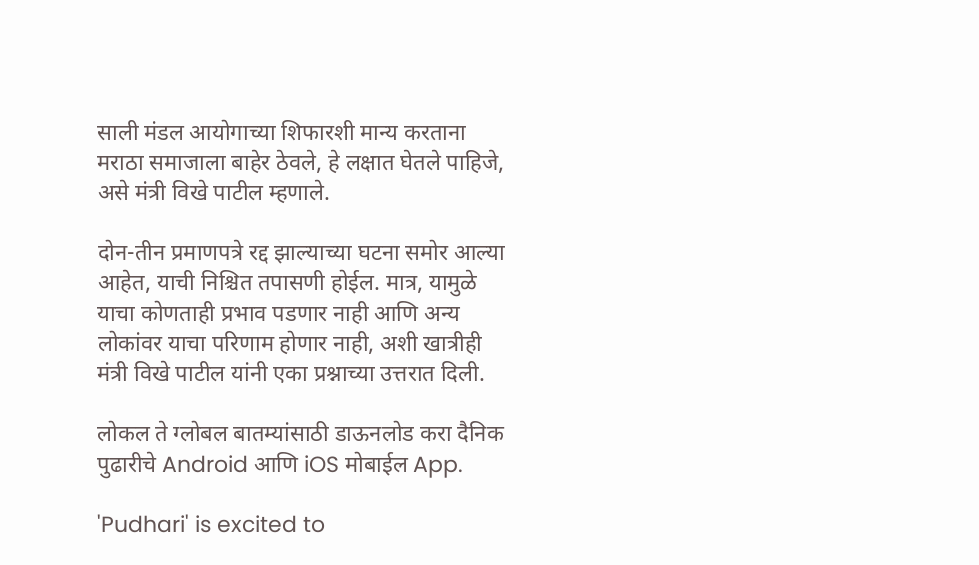साली मंडल आयोगाच्या शिफारशी मान्य करताना मराठा समाजाला बाहेर ठेवले, हे लक्षात घेतले पाहिजे, असे मंत्री विखे पाटील म्हणाले.

दोन-तीन प्रमाणपत्रे रद्द झाल्याच्या घटना समोर आल्या आहेत, याची निश्चित तपासणी होईल. मात्र, यामुळे याचा कोणताही प्रभाव पडणार नाही आणि अन्य लोकांवर याचा परिणाम होणार नाही, अशी खात्रीही मंत्री विखे पाटील यांनी एका प्रश्नाच्या उत्तरात दिली.

लोकल ते ग्लोबल बातम्यांसाठी डाऊनलोड करा दैनिक पुढारीचे Android आणि iOS मोबाईल App.

'Pudhari' is excited to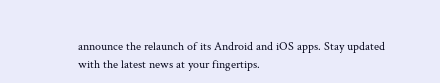announce the relaunch of its Android and iOS apps. Stay updated with the latest news at your fingertips.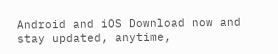Android and iOS Download now and stay updated, anytime,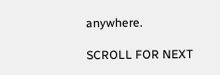anywhere.

SCROLL FOR NEXT